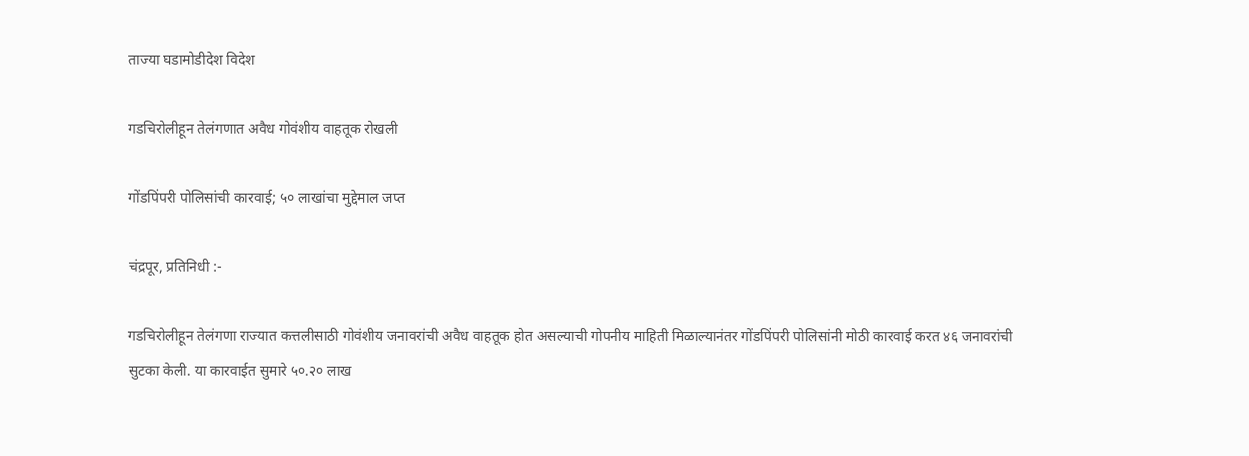ताज्या घडामोडीदेश विदेश

गडचिरोलीहून तेलंगणात अवैध गोवंशीय वाहतूक रोखली

गोंडपिंपरी पोलिसांची कारवाई; ५० लाखांचा मुद्देमाल जप्त

चंद्रपूर, प्रतिनिधी :-

गडचिरोलीहून तेलंगणा राज्यात कत्तलीसाठी गोवंशीय जनावरांची अवैध वाहतूक होत असल्याची गोपनीय माहिती मिळाल्यानंतर गोंडपिंपरी पोलिसांनी मोठी कारवाई करत ४६ जनावरांची सुटका केली. या कारवाईत सुमारे ५०.२० लाख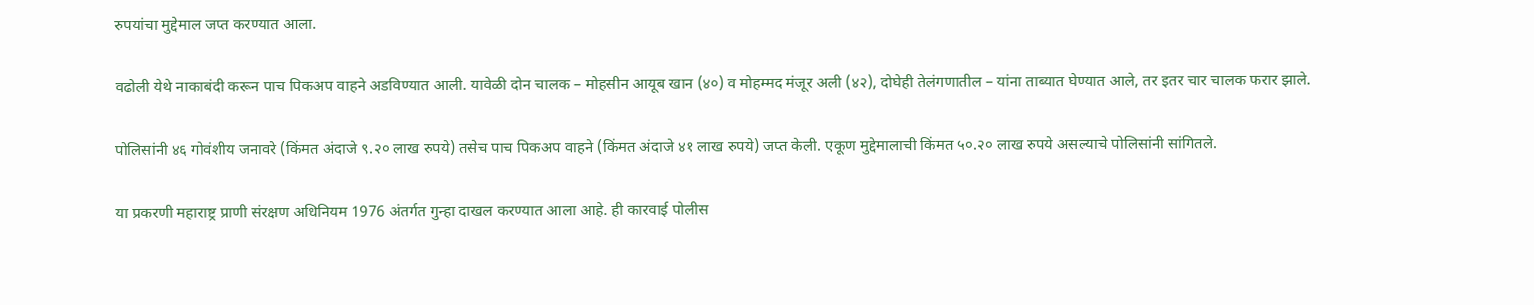रुपयांचा मुद्देमाल जप्त करण्यात आला.

वढोली येथे नाकाबंदी करून पाच पिकअप वाहने अडविण्यात आली. यावेळी दोन चालक – मोहसीन आयूब खान (४०) व मोहम्मद मंजूर अली (४२), दोघेही तेलंगणातील – यांना ताब्यात घेण्यात आले, तर इतर चार चालक फरार झाले.

पोलिसांनी ४६ गोवंशीय जनावरे (किंमत अंदाजे ९.२० लाख रुपये) तसेच पाच पिकअप वाहने (किंमत अंदाजे ४१ लाख रुपये) जप्त केली. एकूण मुद्देमालाची किंमत ५०.२० लाख रुपये असल्याचे पोलिसांनी सांगितले.

या प्रकरणी महाराष्ट्र प्राणी संरक्षण अधिनियम 1976 अंतर्गत गुन्हा दाखल करण्यात आला आहे. ही कारवाई पोलीस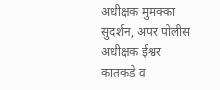अधीक्षक मुमक्का सुदर्शन, अपर पोलीस अधीक्षक ईश्वर कातकडे व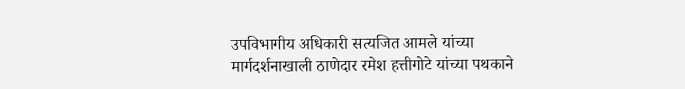उपविभागीय अधिकारी सत्यजित आमले यांच्या मार्गदर्शनाखाली ठाणेदार रमेश हत्तीगोटे यांच्या पथकाने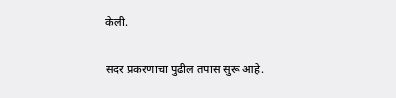केली.

सदर प्रकरणाचा पुढील तपास सुरू आहे.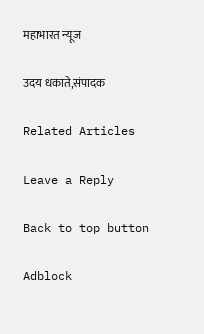महाभारत न्यूज

उदय धकाते,संपादक

Related Articles

Leave a Reply

Back to top button

Adblock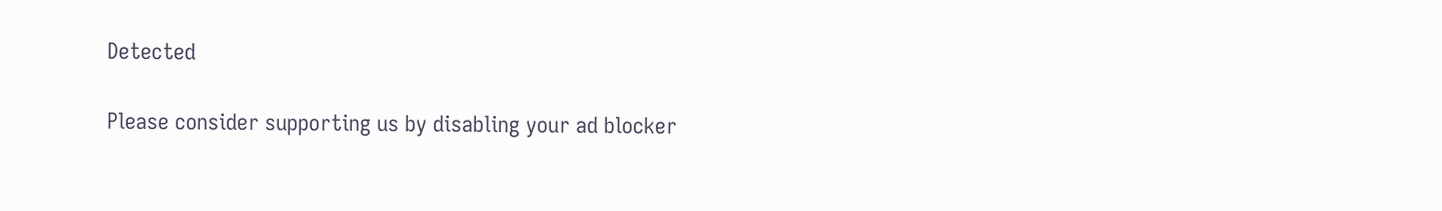Detected

Please consider supporting us by disabling your ad blocker